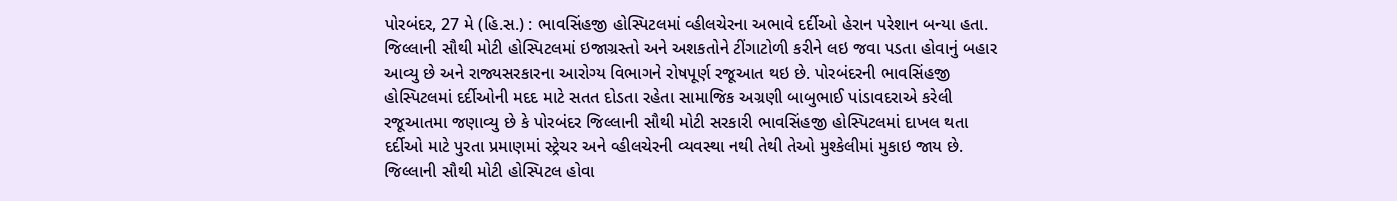પોરબંદર, 27 મે (હિ.સ.) : ભાવસિંહજી હોસ્પિટલમાં વ્હીલચેરના અભાવે દર્દીઓ હેરાન પરેશાન બન્યા હતા. જિલ્લાની સૌથી મોટી હોસ્પિટલમાં ઇજાગ્રસ્તો અને અશકતોને ટીંગાટોળી કરીને લઇ જવા પડતા હોવાનું બહાર આવ્યુ છે અને રાજ્યસરકારના આરોગ્ય વિભાગને રોષપૂર્ણ રજૂઆત થઇ છે. પોરબંદરની ભાવસિંહજી હોસ્પિટલમાં દર્દીઓની મદદ માટે સતત દોડતા રહેતા સામાજિક અગ્રણી બાબુભાઈ પાંડાવદરાએ કરેલી રજૂઆતમા જણાવ્યુ છે કે પોરબંદર જિલ્લાની સૌથી મોટી સરકારી ભાવસિંહજી હોસ્પિટલમાં દાખલ થતા દર્દીઓ માટે પુરતા પ્રમાણમાં સ્ટ્રેચર અને વ્હીલચેરની વ્યવસ્થા નથી તેથી તેઓ મુશ્કેલીમાં મુકાઇ જાય છે. જિલ્લાની સૌથી મોટી હોસ્પિટલ હોવા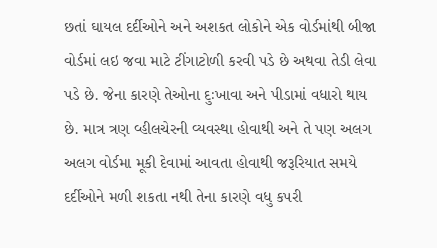છતાં ઘાયલ દર્દીઓને અને અશકત લોકોને એક વોર્ડમાંથી બીજા વોર્ડમાં લઇ જવા માટે ટીંગાટોળી કરવી પડે છે અથવા તેડી લેવા પડે છે. જેના કારણે તેઓના દુઃખાવા અને પીડામાં વધારો થાય છે. માત્ર ત્રણ વ્હીલચેરની વ્યવસ્થા હોવાથી અને તે પણ અલગ અલગ વોર્ડમા મૂકી દેવામાં આવતા હોવાથી જરૂરિયાત સમયે દર્દીઓને મળી શકતા નથી તેના કારણે વધુ કપરી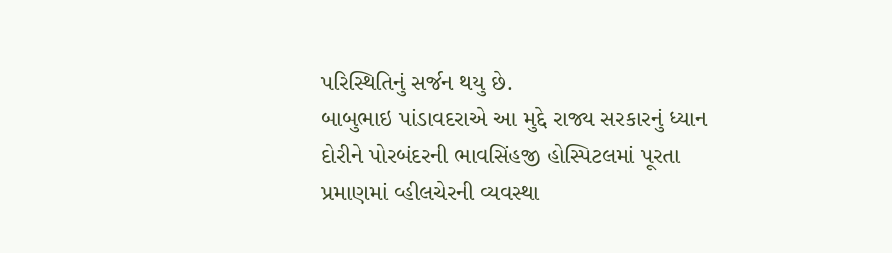પરિસ્થિતિનું સર્જન થયુ છે.
બાબુભાઇ પાંડાવદરાએ આ મુદ્દે રાજ્ય સરકારનું ધ્યાન દોરીને પોરબંદરની ભાવસિંહજી હોસ્પિટલમાં પૂરતા પ્રમાણમાં વ્હીલચેરની વ્યવસ્થા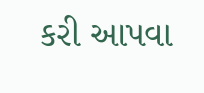કરી આપવા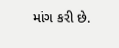માંગ કરી છે.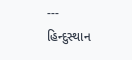---
હિન્દુસ્થાન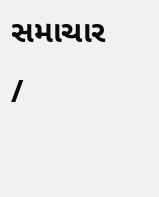સમાચાર /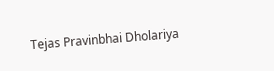Tejas Pravinbhai Dholariya